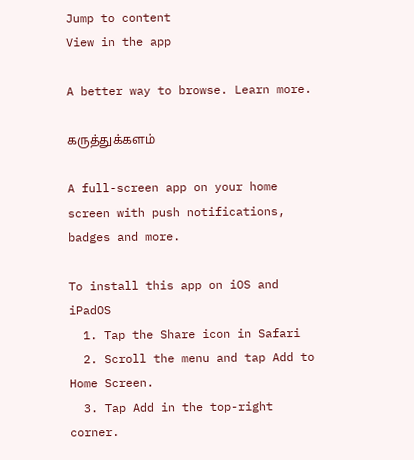Jump to content
View in the app

A better way to browse. Learn more.

கருத்துக்களம்

A full-screen app on your home screen with push notifications, badges and more.

To install this app on iOS and iPadOS
  1. Tap the Share icon in Safari
  2. Scroll the menu and tap Add to Home Screen.
  3. Tap Add in the top-right corner.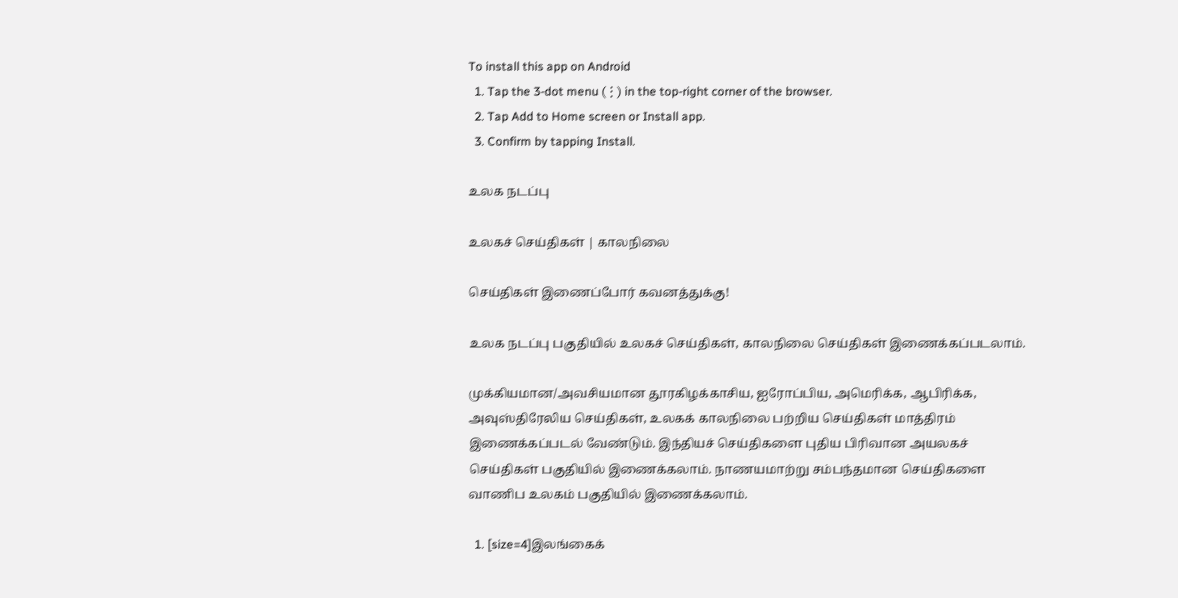To install this app on Android
  1. Tap the 3-dot menu (⋮) in the top-right corner of the browser.
  2. Tap Add to Home screen or Install app.
  3. Confirm by tapping Install.

உலக நடப்பு

உலகச் செய்திகள் | காலநிலை

செய்திகள் இணைப்போர் கவனத்துக்கு!

உலக நடப்பு பகுதியில் உலகச் செய்திகள், காலநிலை செய்திகள் இணைக்கப்படலாம்.

முக்கியமான/அவசியமான தூரகிழக்காசிய, ஐரோப்பிய, அமெரிக்க, ஆபிரிக்க, அவுஸ்திரேலிய செய்திகள், உலகக் காலநிலை பற்றிய செய்திகள் மாத்திரம் இணைக்கப்படல் வேண்டும். இந்தியச் செய்திகளை புதிய பிரிவான அயலகச் செய்திகள் பகுதியில் இணைக்கலாம். நாணயமாற்று சம்பந்தமான செய்திகளை வாணிப உலகம் பகுதியில் இணைக்கலாம்.

  1. [size=4]இலங்கைக்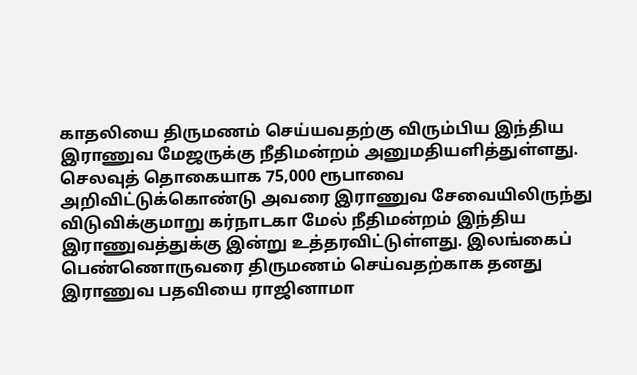காதலியை திருமணம் செய்யவதற்கு விரும்பிய இந்திய இராணுவ மேஜருக்கு நீதிமன்றம் அனுமதியளித்துள்ளது. செலவுத் தொகையாக 75,000 ரூபாவை அறிவிட்டுக்கொண்டு அவரை இராணுவ சேவையிலிருந்து விடுவிக்குமாறு கர்நாடகா மேல் நீதிமன்றம் இந்திய இராணுவத்துக்கு இன்று உத்தரவிட்டுள்ளது. இலங்கைப் பெண்ணொருவரை திருமணம் செய்வதற்காக தனது இராணுவ பதவியை ராஜினாமா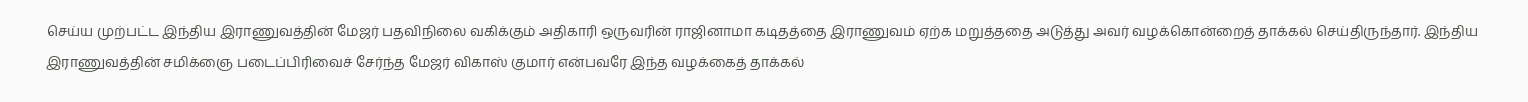செய்ய முற்பட்ட இந்திய இராணுவத்தின் மேஜர் பதவிநிலை வகிக்கும் அதிகாரி ஒருவரின் ராஜினாமா கடிதத்தை இராணுவம் ஏற்க மறுத்ததை அடுத்து அவர் வழக்கொன்றைத் தாக்கல் செய்திருந்தார். இந்திய இராணுவத்தின் சமிக்ஞை படைப்பிரிவைச் சேர்ந்த மேஜர் விகாஸ் குமார் என்பவரே இந்த வழக்கைத் தாக்கல்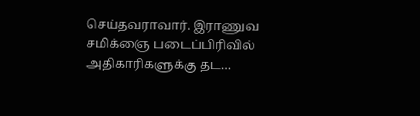செய்தவராவார். இராணுவ சமிக்ஞை படைப்பிரிவில் அதிகாரிகளுக்கு தட…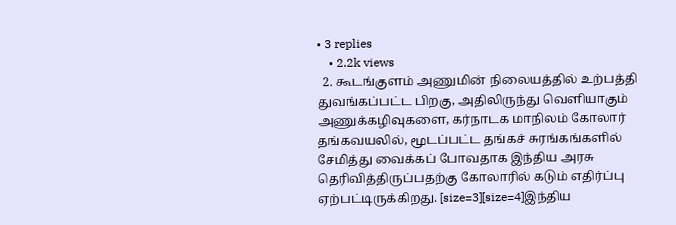• 3 replies
    • 2.2k views
  2. கூடங்குளம் அணுமின் நிலையத்தில் உற்பத்தி துவங்கப்பட்ட பிறகு, அதிலிருந்து வெளியாகும் அணுக்கழிவுகளை, கர்நாடக மாநிலம் கோலார் தங்கவயலில், மூடப்பட்ட தங்கச் சுரங்கங்களில் சேமித்து வைக்கப் போவதாக இந்திய அரசு தெரிவித்திருப்பதற்கு கோலாரில் கடும் எதிர்ப்பு ஏற்பட்டிருக்கிறது. [size=3][size=4]இந்திய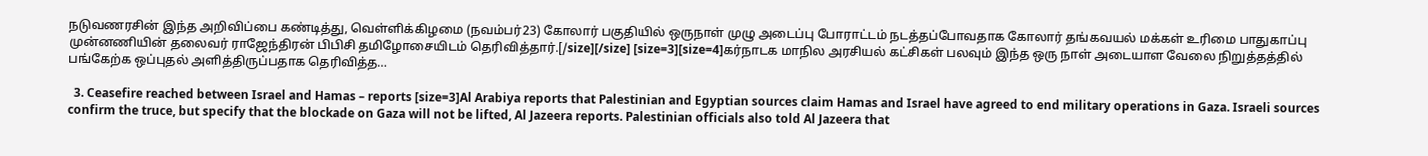நடுவணரசின் இந்த அறிவிப்பை கண்டித்து, வெள்ளிக்கிழமை (நவம்பர்23) கோலார் பகுதியில் ஒருநாள் முழு அடைப்பு போராட்டம் நடத்தப்போவதாக கோலார் தங்கவயல் மக்கள் உரிமை பாதுகாப்பு முன்னணியின் தலைவர் ராஜேந்திரன் பிபிசி தமிழோசையிடம் தெரிவித்தார்.[/size][/size] [size=3][size=4]கர்நாடக மாநில அரசியல் கட்சிகள் பலவும் இந்த ஒரு நாள் அடையாள வேலை நிறுத்தத்தில் பங்கேற்க ஒப்புதல் அளித்திருப்பதாக தெரிவித்த…

  3. Ceasefire reached between Israel and Hamas – reports [size=3]Al Arabiya reports that Palestinian and Egyptian sources claim Hamas and Israel have agreed to end military operations in Gaza. Israeli sources confirm the truce, but specify that the blockade on Gaza will not be lifted, Al Jazeera reports. Palestinian officials also told Al Jazeera that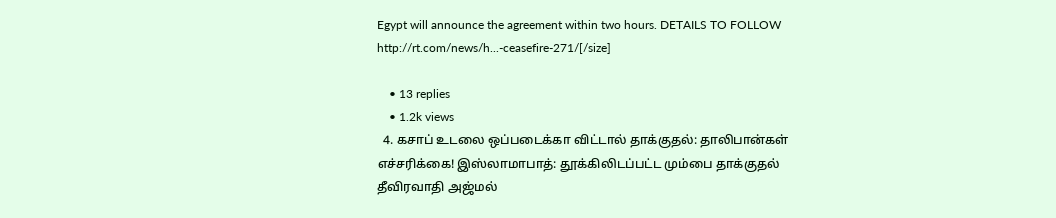Egypt will announce the agreement within two hours. DETAILS TO FOLLOW http://rt.com/news/h...-ceasefire-271/[/size]

    • 13 replies
    • 1.2k views
  4. கசாப் உடலை ஒப்படைக்கா விட்டால் தாக்குதல்: தாலிபான்கள் எச்சரிக்கை! இஸ்லாமாபாத்: தூக்கிலிடப்பட்ட மும்பை தாக்குதல் தீவிரவாதி அஜ்மல்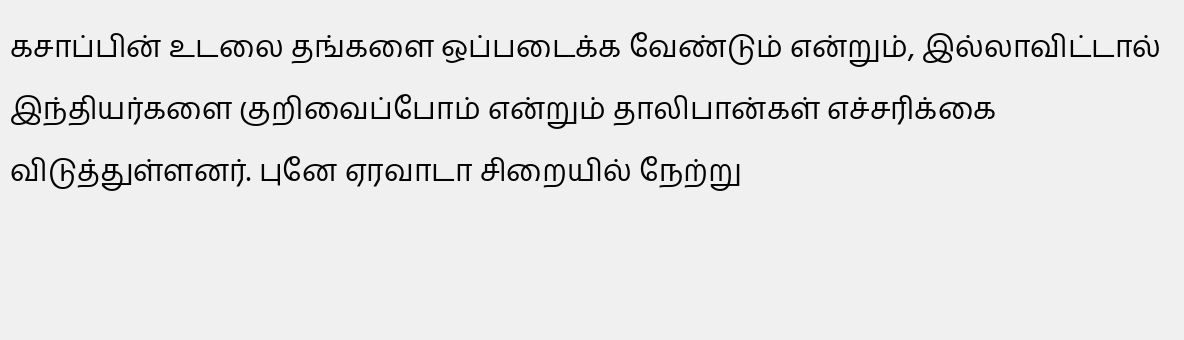கசாப்பின் உடலை தங்களை ஒப்படைக்க வேண்டும் என்றும், இல்லாவிட்டால் இந்தியர்களை குறிவைப்போம் என்றும் தாலிபான்கள் எச்சரிக்கை விடுத்துள்ளனர். புனே ஏரவாடா சிறையில் நேற்று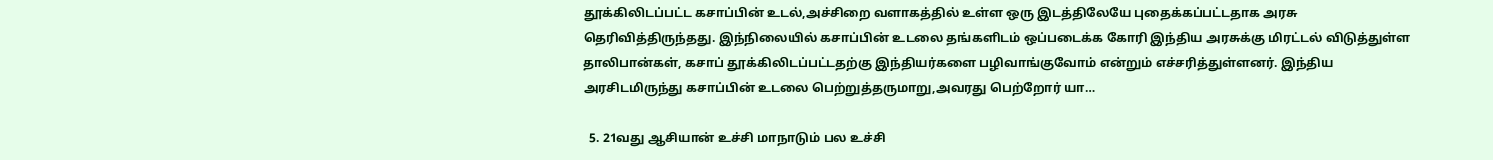தூக்கிலிடப்பட்ட கசாப்பின் உடல்,அச்சிறை வளாகத்தில் உள்ள ஒரு இடத்திலேயே புதைக்கப்பட்டதாக அரசு தெரிவித்திருந்தது. இந்நிலையில் கசாப்பின் உடலை தங்களிடம் ஒப்படைக்க கோரி இந்திய அரசுக்கு மிரட்டல் விடுத்துள்ள தாலிபான்கள், கசாப் தூக்கிலிடப்பட்டதற்கு இந்தியர்களை பழிவாங்குவோம் என்றும் எச்சரித்துள்ளனர். இந்திய அரசிடமிருந்து கசாப்பின் உடலை பெற்றுத்தருமாறு,அவரது பெற்றோர் யா…

  5. 21வது ஆசியான் உச்சி மாநாடும் பல உச்சி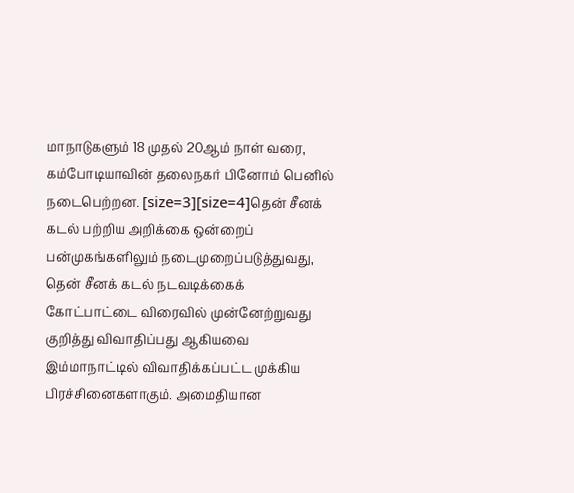மாநாடுகளும் 18 முதல் 20ஆம் நாள் வரை, கம்போடியாவின் தலைநகர் பினோம் பெனில் நடைபெற்றன. [size=3][size=4]தென் சீனக் கடல் பற்றிய அறிக்கை ஒன்றைப் பன்முகங்களிலும் நடைமுறைப்படுத்துவது, தென் சீனக் கடல் நடவடிக்கைக் கோட்பாட்டை விரைவில் முன்னேற்றுவது குறித்து விவாதிப்பது ஆகியவை இம்மாநாட்டில் விவாதிக்கப்பட்ட முக்கிய பிரச்சினைகளாகும். அமைதியான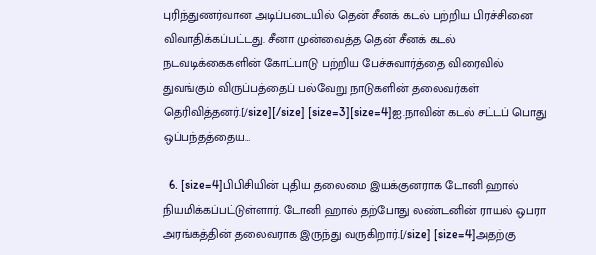புரிந்துணர்வான அடிப்படையில் தென் சீனக் கடல் பற்றிய பிரச்சினை விவாதிக்கப்பட்டது. சீனா முன்வைத்த தென் சீனக் கடல் நடவடிக்கைகளின் கோட்பாடு பற்றிய பேச்சுவார்த்தை விரைவில் துவங்கும் விருப்பத்தைப் பல்வேறு நாடுகளின் தலைவர்கள் தெரிவித்தனர்.[/size][/size] [size=3][size=4]ஐ.நாவின் கடல் சட்டப் பொது ஒப்பந்தத்தைய…

  6. [size=4]பிபிசியின் புதிய தலைமை இயக்குனராக டோனி ஹால் நியமிக்கப்பட்டுள்ளார். டோனி ஹால் தற்போது லண்டனின் ராயல் ஒபரா அரங்கத்தின் தலைவராக இருந்து வருகிறார்.[/size] [size=4]அதற்கு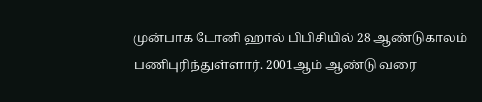முன்பாக டோனி ஹால் பிபிசியில் 28 ஆண்டுகாலம் பணிபுரிந்துள்ளார். 2001ஆம் ஆண்டு வரை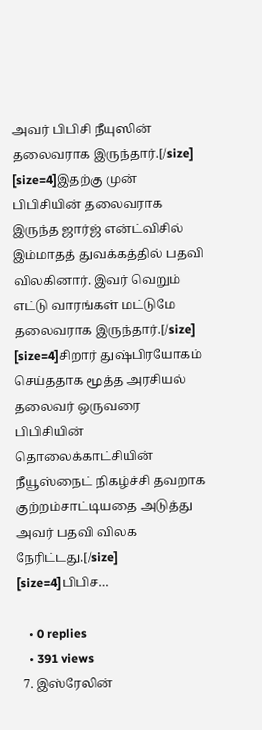அவர் பிபிசி நீயுஸின் தலைவராக இருந்தார்.[/size] [size=4]இதற்கு முன் பிபிசியின் தலைவராக இருந்த ஜார்ஜ் என்ட்விசில் இம்மாதத் துவக்கத்தில் பதவி விலகினார். இவர் வெறும் எட்டு வாரங்கள் மட்டுமே தலைவராக இருந்தார்.[/size] [size=4]சிறார் துஷ்பிரயோகம் செய்ததாக மூத்த அரசியல் தலைவர் ஒருவரை பிபிசியின் தொலைக்காட்சியின் நீயூஸ்நைட் நிகழ்ச்சி தவறாக குற்றம்சாட்டியதை அடுத்து அவர் பதவி விலக நேரிட்டது.[/size] [size=4]பிபிச…

    • 0 replies
    • 391 views
  7. இஸ்ரேலின்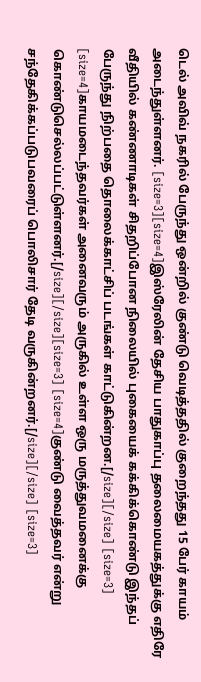டெல் அவிவ் நகரில் பேருந்து ஒன்றில் குண்டு வெடித்ததில் குறைந்தது 15 பேர் காயம் அடைந்துள்ளனர். [size=3][size=4]இஸ்ரேலின் தேசிய பாதுகாப்பு தலைமையகத்துக்கு எதிரே வீதியில் கண்ணாடிகள் சிதறிப்போன நிலையில் புகையைக் கக்கிக்கொண்டு இந்தப் பேருந்து நிற்பதை தொலைக்காட்சிப் படங்கள் காட்டுகின்றன.[/size][/size] [size=3] [size=4]காயமடைந்தவர்கள் அனைவரும் அருகில் உள்ள ஒரு மருத்துவமனைக்கு கொண்டுசெல்லப்பட்டுள்ளனர்.[/size][/size][size=3] [size=4]குண்டு வைத்தவர் என்று சந்தேகிக்கப்படுபவரைப் பொலிசார் தேடி வருகின்றனர்.[/size][/size] [size=3]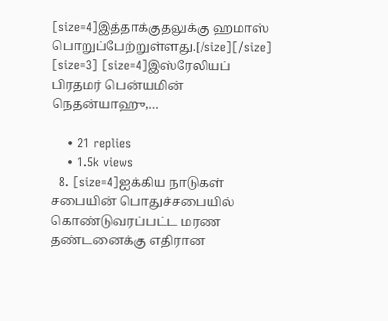[size=4]இத்தாக்குதலுக்கு ஹமாஸ் பொறுப்பேற்றுள்ளது.[/size][/size] [size=3] [size=4]இஸ்ரேலியப் பிரதமர் பென்யமின் நெதன்யாஹு,…

    • 21 replies
    • 1.5k views
  8. [size=4]ஐக்கிய நாடுகள் சபையின் பொதுச்சபையில் கொண்டுவரப்பட்ட மரண தண்டனைக்கு எதிரான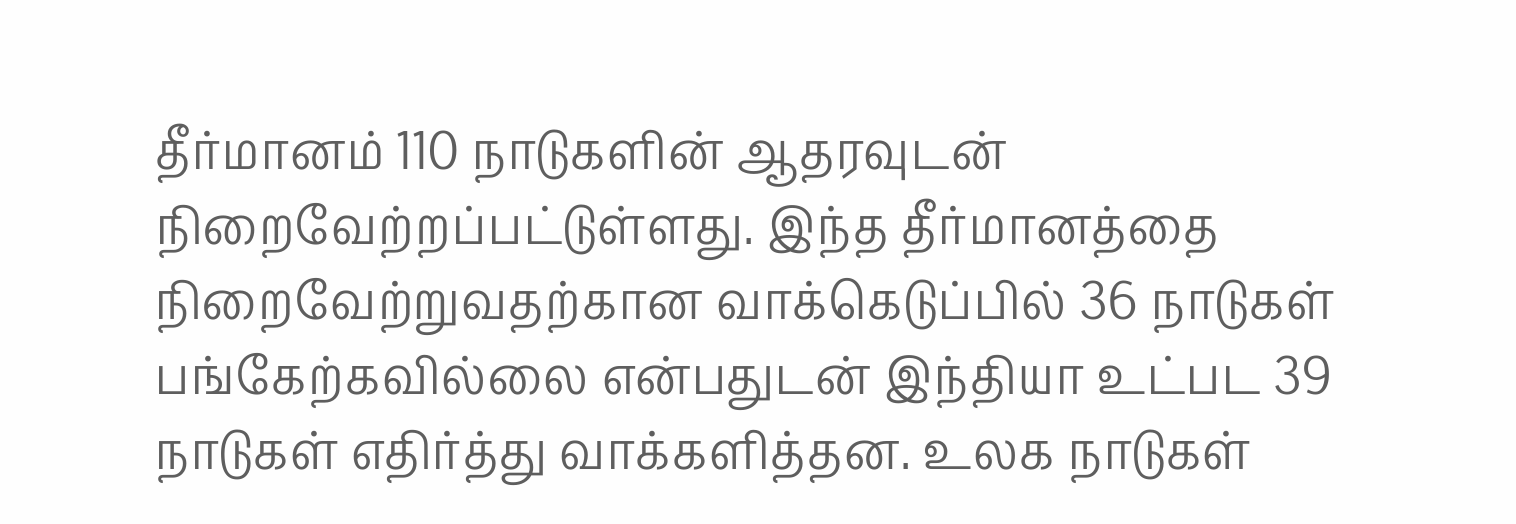தீர்மானம் 110 நாடுகளின் ஆதரவுடன் நிறைவேற்றப்பட்டுள்ளது. இந்த தீர்மானத்தை நிறைவேற்றுவதற்கான வாக்கெடுப்பில் 36 நாடுகள் பங்கேற்கவில்லை என்பதுடன் இந்தியா உட்பட 39 நாடுகள் எதிர்த்து வாக்களித்தன. உலக நாடுகள்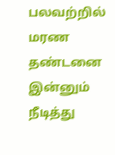பலவற்றில் மரண தண்டனை இன்னும் நீடித்து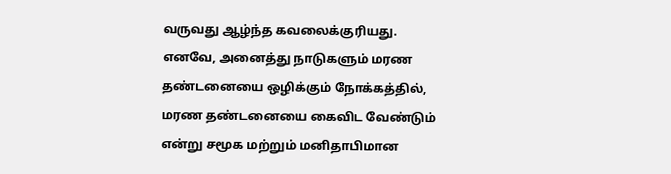வருவது ஆழ்ந்த கவலைக்குரியது. எனவே, அனைத்து நாடுகளும் மரண தண்டனையை ஒழிக்கும் நோக்கத்தில், மரண தண்டனையை கைவிட வேண்டும் என்று சமூக மற்றும் மனிதாபிமான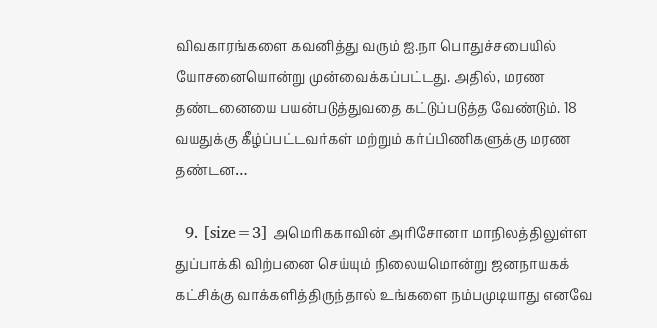விவகாரங்களை கவனித்து வரும் ஐ.நா பொதுச்சபையில் யோசனையொன்று முன்வைக்கப்பட்டது. அதில், மரண தண்டனையை பயன்படுத்துவதை கட்டுப்படுத்த வேண்டும். 18 வயதுக்கு கீழ்ப்பட்டவர்கள் மற்றும் கர்ப்பிணிகளுக்கு மரண தண்டன…

  9. [size=3] அமெரிககாவின் அரிசோனா மாநிலத்திலுள்ள துப்பாக்கி விற்பனை செய்யும் நிலையமொன்று ஜனநாயகக் கட்சிக்கு வாக்களித்திருந்தால் உங்களை நம்பமுடியாது எனவே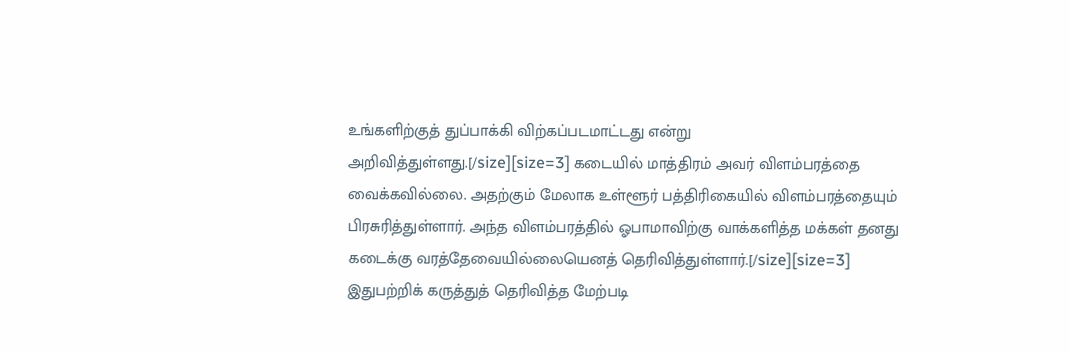உங்களிற்குத் துப்பாக்கி விற்கப்படமாட்டது என்று அறிவித்துள்ளது.[/size][size=3] கடையில் மாத்திரம் அவர் விளம்பரத்தை வைக்கவில்லை. அதற்கும் மேலாக உள்ளூர் பத்திரிகையில் விளம்பரத்தையும் பிரசுரித்துள்ளார். அந்த விளம்பரத்தில் ஓபாமாவிற்கு வாக்களித்த மக்கள் தனது கடைக்கு வரத்தேவையில்லையெனத் தெரிவித்துள்ளார்.[/size][size=3] இதுபற்றிக் கருத்துத் தெரிவித்த மேற்படி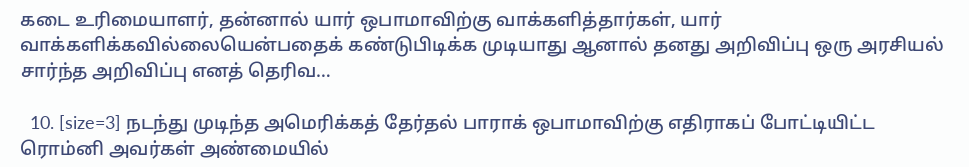கடை உரிமையாளர், தன்னால் யார் ஒபாமாவிற்கு வாக்களித்தார்கள், யார் வாக்களிக்கவில்லையென்பதைக் கண்டுபிடிக்க முடியாது ஆனால் தனது அறிவிப்பு ஒரு அரசியல் சார்ந்த அறிவிப்பு எனத் தெரிவ…

  10. [size=3] நடந்து முடிந்த அமெரிக்கத் தேர்தல் பாராக் ஒபாமாவிற்கு எதிராகப் போட்டியிட்ட ரொம்னி அவர்கள் அண்மையில்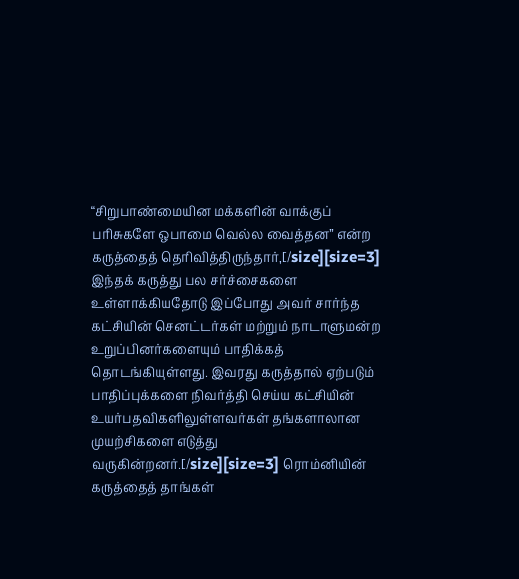“சிறுபாண்மையின மக்களின் வாக்குப் பரிசுகளே ஒபாமை வெல்ல வைத்தன” என்ற கருத்தைத் தெரிவித்திருந்தார்,[/size][size=3] இந்தக் கருத்து பல சர்ச்சைகளை உள்ளாக்கியதோடு இப்போது அவர் சார்ந்த கட்சியின் செனட்டர்கள் மற்றும் நாடாளுமன்ற உறுப்பினர்களையும் பாதிக்கத் தொடங்கியுள்ளது. இவரது கருத்தால் ஏற்படும் பாதிப்புக்களை நிவர்த்தி செய்ய கட்சியின் உயர்பதவிகளிலுள்ளவர்கள் தங்களாலான முயற்சிகளை எடுத்து வருகின்றனர்.[/size][size=3] ரொம்னியின் கருத்தைத் தாங்கள்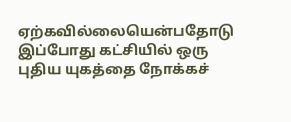ஏற்கவில்லையென்பதோடு இப்போது கட்சியில் ஒரு புதிய யுகத்தை நோக்கச்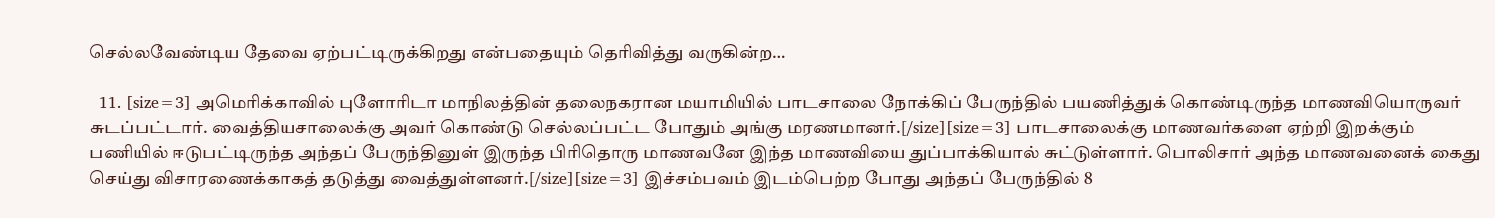செல்லவேண்டிய தேவை ஏற்பட்டிருக்கிறது என்பதையும் தெரிவித்து வருகின்ற…

  11. [size=3] அமெரிக்காவில் புளோரிடா மாநிலத்தின் தலைநகரான மயாமியில் பாடசாலை நோக்கிப் பேருந்தில் பயணித்துக் கொண்டிருந்த மாணவியொருவர் சுடப்பட்டார். வைத்தியசாலைக்கு அவர் கொண்டு செல்லப்பட்ட போதும் அங்கு மரணமானர்.[/size][size=3] பாடசாலைக்கு மாணவர்களை ஏற்றி இறக்கும் பணியில் ஈடுபட்டிருந்த அந்தப் பேருந்தினுள் இருந்த பிரிதொரு மாணவனே இந்த மாணவியை துப்பாக்கியால் சுட்டுள்ளார். பொலிசார் அந்த மாணவனைக் கைது செய்து விசாரணைக்காகத் தடுத்து வைத்துள்ளனர்.[/size][size=3] இச்சம்பவம் இடம்பெற்ற போது அந்தப் பேருந்தில் 8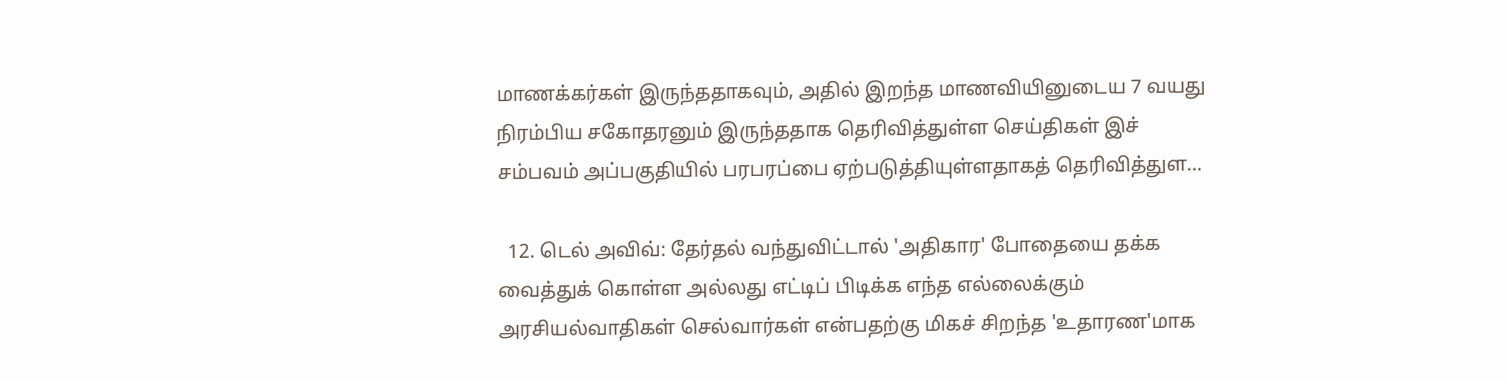மாணக்கர்கள் இருந்ததாகவும், அதில் இறந்த மாணவியினுடைய 7 வயது நிரம்பிய சகோதரனும் இருந்ததாக தெரிவித்துள்ள செய்திகள் இச் சம்பவம் அப்பகுதியில் பரபரப்பை ஏற்படுத்தியுள்ளதாகத் தெரிவித்துள…

  12. டெல் அவிவ்: தேர்தல் வந்துவிட்டால் 'அதிகார' போதையை தக்க வைத்துக் கொள்ள அல்லது எட்டிப் பிடிக்க எந்த எல்லைக்கும் அரசியல்வாதிகள் செல்வார்கள் என்பதற்கு மிகச் சிறந்த 'உதாரண'மாக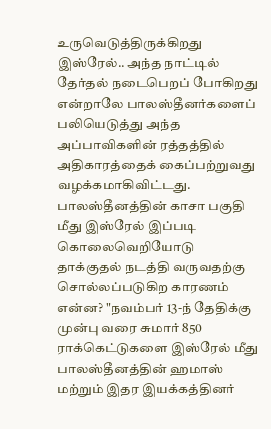உருவெடுத்திருக்கிறது இஸ்ரேல்.. அந்த நாட்டில் தேர்தல் நடைபெறப் போகிறது என்றாலே பாலஸ்தீனர்களைப் பலியெடுத்து அந்த அப்பாவிகளின் ரத்தத்தில் அதிகாரத்தைக் கைப்பற்றுவது வழக்கமாகிவிட்டது. பாலஸ்தீனத்தின் காசா பகுதி மீது இஸ்ரேல் இப்படி கொலைவெறியோடு தாக்குதல் நடத்தி வருவதற்கு சொல்லப்படுகிற காரணம் என்ன? "நவம்பர் 13-ந் தேதிக்கு முன்பு வரை சுமார் 850 ராக்கெட்டுகளை இஸ்ரேல் மீது பாலஸ்தீனத்தின் ஹமாஸ் மற்றும் இதர இயக்கத்தினர்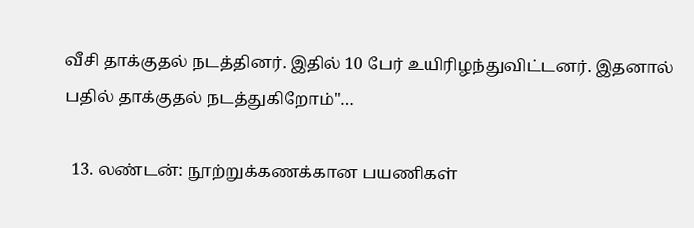வீசி தாக்குதல் நடத்தினர். இதில் 10 பேர் உயிரிழந்துவிட்டனர். இதனால் பதில் தாக்குதல் நடத்துகிறோம்"…

  13. லண்டன்: நூற்றுக்கணக்கான பயணிகள்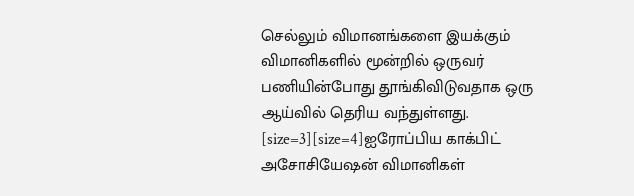செல்லும் விமானங்களை இயக்கும் விமானிகளில் மூன்றில் ஒருவர் பணியின்போது தூங்கிவிடுவதாக ஒரு ஆய்வில் தெரிய வந்துள்ளது. [size=3][size=4]ஐரோப்பிய காக்பிட் அசோசியேஷன் விமானிகள்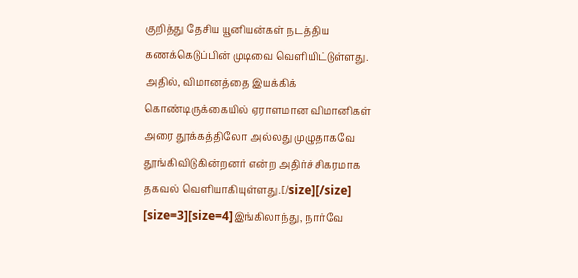குறித்து தேசிய யூனியன்கள் நடத்திய கணக்கெடுப்பின் முடிவை வெளியிட்டுள்ளது. அதில், விமானத்தை இயக்கிக் கொண்டிருக்கையில் ஏராளமான விமானிகள் அரை தூக்கத்திலோ அல்லது முழுதாகவே தூங்கிவிடுகின்றனர் என்ற அதிர்ச்சிகரமாக தகவல் வெளியாகியுள்ளது.[/size][/size] [size=3][size=4]இங்கிலாந்து, நார்வே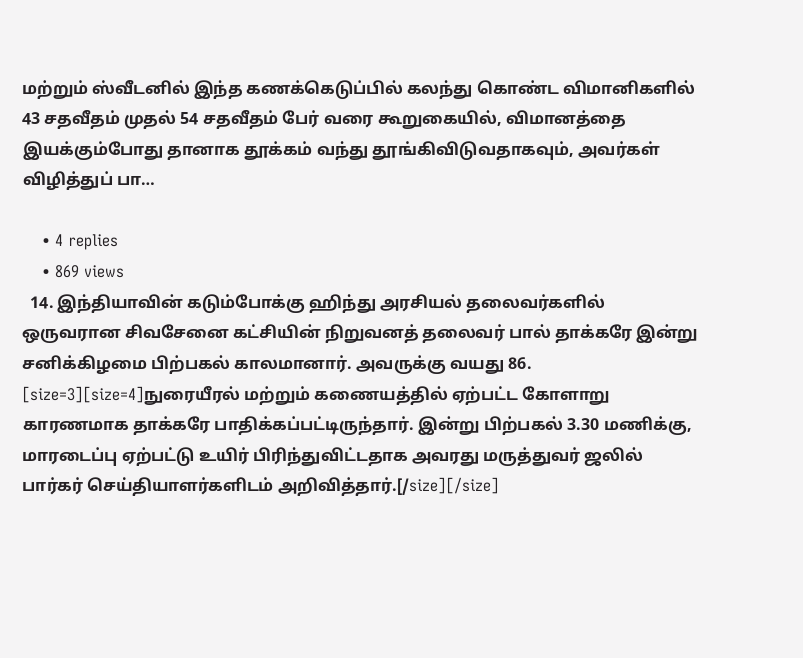மற்றும் ஸ்வீடனில் இந்த கணக்கெடுப்பில் கலந்து கொண்ட விமானிகளில் 43 சதவீதம் முதல் 54 சதவீதம் பேர் வரை கூறுகையில், விமானத்தை இயக்கும்போது தானாக தூக்கம் வந்து தூங்கிவிடுவதாகவும், அவர்கள் விழித்துப் பா…

    • 4 replies
    • 869 views
  14. இந்தியாவின் கடும்போக்கு ஹிந்து அரசியல் தலைவர்களில் ஒருவரான சிவசேனை கட்சியின் நிறுவனத் தலைவர் பால் தாக்கரே இன்று சனிக்கிழமை பிற்பகல் காலமானார். அவருக்கு வயது 86. [size=3][size=4]நுரையீரல் மற்றும் கணையத்தில் ஏற்பட்ட கோளாறு காரணமாக தாக்கரே பாதிக்கப்பட்டிருந்தார். இன்று பிற்பகல் 3.30 மணிக்கு, மாரடைப்பு ஏற்பட்டு உயிர் பிரிந்துவிட்டதாக அவரது மருத்துவர் ஜலில் பார்கர் செய்தியாளர்களிடம் அறிவித்தார்.[/size][/size]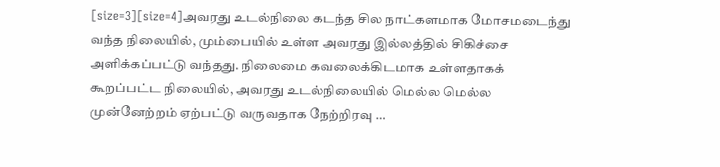[size=3][size=4]அவரது உடல்நிலை கடந்த சில நாட்களமாக மோசமடைந்து வந்த நிலையில், மும்பையில் உள்ள அவரது இல்லத்தில் சிகிச்சை அளிக்கப்பட்டு வந்தது. நிலைமை கவலைக்கிடமாக உள்ளதாகக் கூறப்பட்ட நிலையில், அவரது உடல்நிலையில் மெல்ல மெல்ல முன்னேற்றம் ஏற்பட்டு வருவதாக நேற்றிரவு …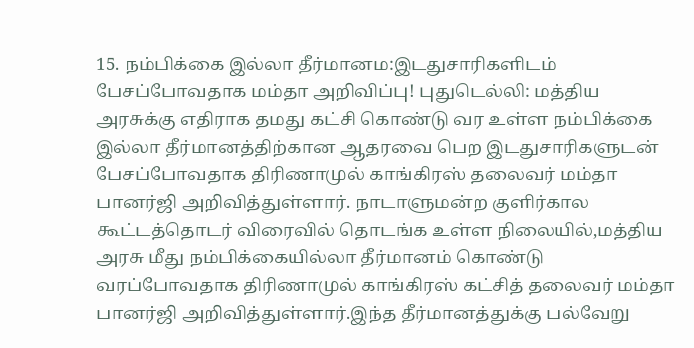15. நம்பிக்கை இல்லா தீர்மானம:இடதுசாரிகளிடம் பேசப்போவதாக மம்தா அறிவிப்பு! புதுடெல்லி: மத்திய அரசுக்கு எதிராக தமது கட்சி கொண்டு வர உள்ள நம்பிக்கை இல்லா தீர்மானத்திற்கான ஆதரவை பெற இடதுசாரிகளுடன் பேசப்போவதாக திரிணாமுல் காங்கிரஸ் தலைவர் மம்தா பானர்ஜி அறிவித்துள்ளார். நாடாளுமன்ற குளிர்கால கூட்டத்தொடர் விரைவில் தொடங்க உள்ள நிலையில்,மத்திய அரசு மீது நம்பிக்கையில்லா தீர்மானம் கொண்டு வரப்போவதாக திரிணாமுல் காங்கிரஸ் கட்சித் தலைவர் மம்தா பானர்ஜி அறிவித்துள்ளார்.இந்த தீர்மானத்துக்கு பல்வேறு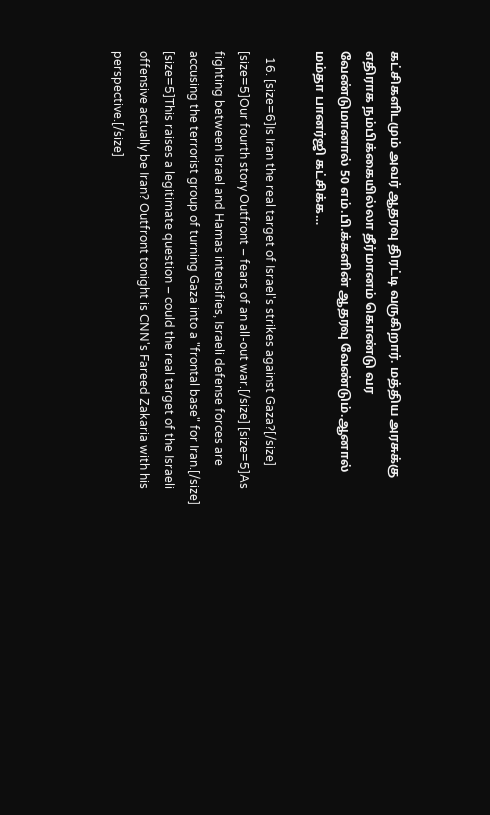கட்சிகளிடமும் அவர் ஆதரவு திரட்டி வருகிறார். மத்திய அரசுக்கு எதிராக நம்பிக்கையில்லா தீர்மானம் கொண்டு வர வேண்டுமானால் 50 எம்.பி.க்களின் ஆதரவு வேண்டும்.ஆனால் மம்தா பானர்ஜி கட்சிக்க…

  16. [size=6]Is Iran the real target of Israel's strikes against Gaza?[/size] [size=5]Our fourth story Outfront – fears of an all-out war.[/size] [size=5]As fighting between Israel and Hamas intensifies, Israeli defense forces are accusing the terrorist group of turning Gaza into a "frontal base" for Iran.[/size] [size=5]This raises a legitimate question – could the real target of the Israeli offensive actually be Iran? Outfront tonight is CNN's Fareed Zakaria with his perspective.[/size]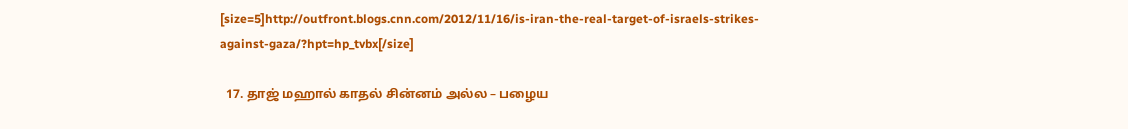[size=5]http://outfront.blogs.cnn.com/2012/11/16/is-iran-the-real-target-of-israels-strikes-against-gaza/?hpt=hp_tvbx[/size]

  17. தாஜ் மஹால் காதல் சின்னம் அல்ல – பழைய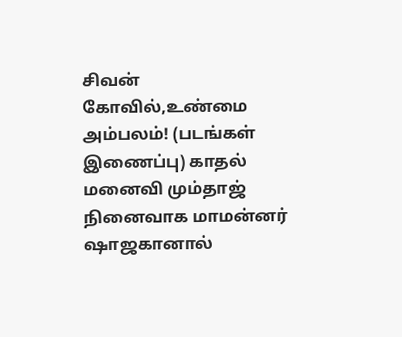சிவன் கோவில்,உண்மை அம்பலம்! (படங்கள் இணைப்பு) காதல் மனைவி மும்தாஜ் நினைவாக மாமன்னர் ஷாஜகானால்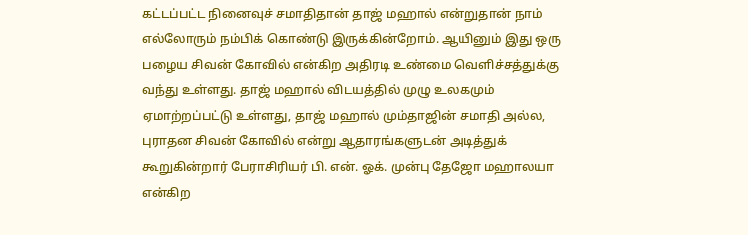கட்டப்பட்ட நினைவுச் சமாதிதான் தாஜ் மஹால் என்றுதான் நாம் எல்லோரும் நம்பிக் கொண்டு இருக்கின்றோம். ஆயினும் இது ஒரு பழைய சிவன் கோவில் என்கிற அதிரடி உண்மை வெளிச்சத்துக்கு வந்து உள்ளது. தாஜ் மஹால் விடயத்தில் முழு உலகமும் ஏமாற்றப்பட்டு உள்ளது, தாஜ் மஹால் மும்தாஜின் சமாதி அல்ல, புராதன சிவன் கோவில் என்று ஆதாரங்களுடன் அடித்துக் கூறுகின்றார் பேராசிரியர் பி. என். ஓக். முன்பு தேஜோ மஹாலயா என்கிற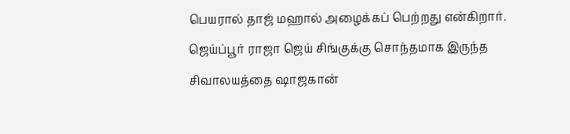பெயரால் தாஜ் மஹால் அழைக்கப் பெற்றது என்கிறார். ஜெய்ப்பூர் ராஜா ஜெய் சிங்குக்கு சொந்தமாக இருந்த சிவாலயத்தை ஷாஜகான்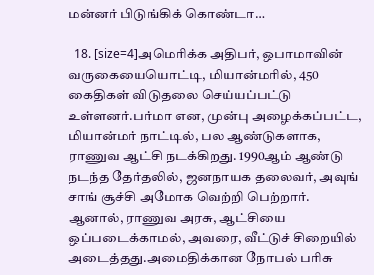மன்னர் பிடுங்கிக் கொண்டா…

  18. [size=4]அமெரிக்க அதிபர், ஒபாமாவின் வருகையையொட்டி, மியான்மரில், 450 கைதிகள் விடுதலை செய்யப்பட்டு உள்ளனர்.பர்மா என, முன்பு அழைக்கப்பட்ட, மியான்மர் நாட்டில், பல ஆண்டுகளாக, ராணுவ ஆட்சி நடக்கிறது. 1990ஆம் ஆண்டு நடந்த தேர்தலில், ஜனநாயக தலைவர், அவுங் சாங் சூச்சி அமோக வெற்றி பெற்றார். ஆனால், ராணுவ அரசு, ஆட்சியை ஒப்படைக்காமல், அவரை, வீட்டுச் சிறையில் அடைத்தது.அமைதிக்கான நோபல் பரிசு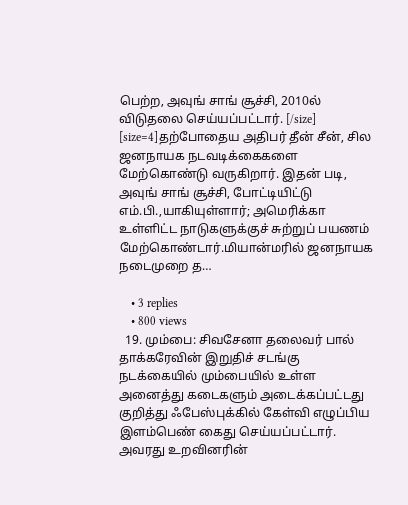பெற்ற, அவுங் சாங் சூச்சி, 2010ல் விடுதலை செய்யப்பட்டார். [/size] [size=4]தற்போதைய அதிபர் தீன் சீன், சில ஜனநாயக நடவடிக்கைகளை மேற்கொண்டு வருகிறார். இதன் படி, அவுங் சாங் சூச்சி, போட்டியிட்டு எம்.பி.,யாகியுள்ளார்; அமெரிக்கா உள்ளிட்ட நாடுகளுக்குச் சுற்றுப் பயணம் மேற்கொண்டார்.மியான்மரில் ஜனநாயக நடைமுறை த…

    • 3 replies
    • 800 views
  19. மும்பை: சிவசேனா தலைவர் பால் தாக்கரேவின் இறுதிச் சடங்கு நடக்கையில் மும்பையில் உள்ள அனைத்து கடைகளும் அடைக்கப்பட்டது குறித்து ஃபேஸ்புக்கில் கேள்வி எழுப்பிய இளம்பெண் கைது செய்யப்பட்டார். அவரது உறவினரின்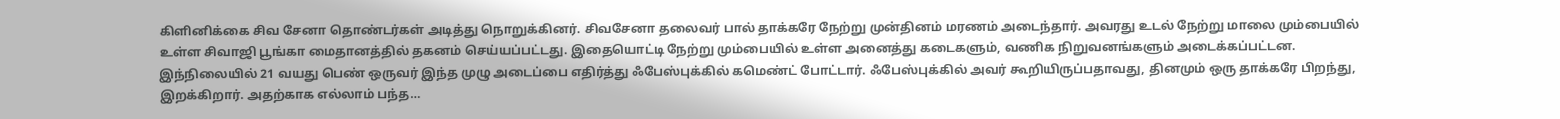கிளினிக்கை சிவ சேனா தொண்டர்கள் அடித்து நொறுக்கினர். சிவசேனா தலைவர் பால் தாக்கரே நேற்று முன்தினம் மரணம் அடைந்தார். அவரது உடல் நேற்று மாலை மும்பையில் உள்ள சிவாஜி பூங்கா மைதானத்தில் தகனம் செய்யப்பட்டது. இதையொட்டி நேற்று மும்பையில் உள்ள அனைத்து கடைகளும், வணிக நிறுவனங்களும் அடைக்கப்பட்டன. இந்நிலையில் 21 வயது பெண் ஒருவர் இந்த முழு அடைப்பை எதிர்த்து ஃபேஸ்புக்கில் கமெண்ட் போட்டார். ஃபேஸ்புக்கில் அவர் கூறியிருப்பதாவது, தினமும் ஒரு தாக்கரே பிறந்து, இறக்கிறார். அதற்காக எல்லாம் பந்த…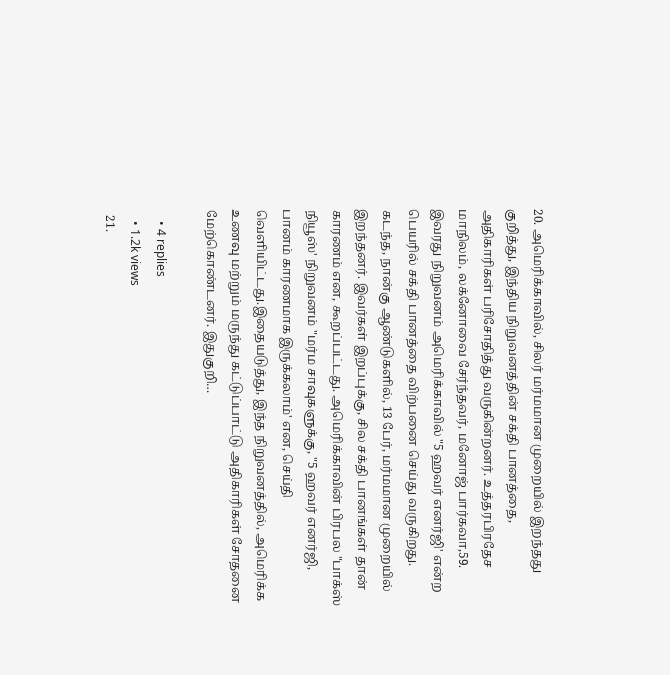20. அமெரிக்காவில், சிலர் மர்மமான முறையில் இறந்தது குறித்து, இந்திய நிறுவனத்தின் சக்தி பானத்தை, அதிகாரிகள் பரிசோதித்து வருகின்றனர். உத்தரபிரதேச மாநிலம், லக்னோவை சேர்ந்தவர், மனோஜ் பார்கவா,59. இவரது நிறுவனம் அமெரிக்காவில் "5 ஹவர் எனர்ஜி' என்ற பெயரில் சக்தி பானத்தை விற்பனை செய்து வருகிறது. கடந்த, நான்கு ஆண்டுகளில், 13 பேர், மர்மமான முறையில் இறந்தனர். இவர்கள் இறப்புக்கு, சில சக்தி பானங்கள் தான் காரணம் என, கூறப்பட்டது. அமெரிக்காவின் பிரபல "பாக்ஸ் நியூஸ்' நிறுவனம் "மர்ம சாவுகளுக்கு, "5 ஹவர் எனர்ஜி, பானம் காரணமாக இருக்கலாம்' என, செய்தி வெளியிட்டது.இதையடுத்து, இந்த நிறுவனத்தில், அமெரிக்க உணவு மற்றும் மருந்து கட்டுப்பாட்டு அதிகாரிகள் சோதனை மேற்கொண்டனர். இதுகுறி…

    • 4 replies
    • 1.2k views
  21.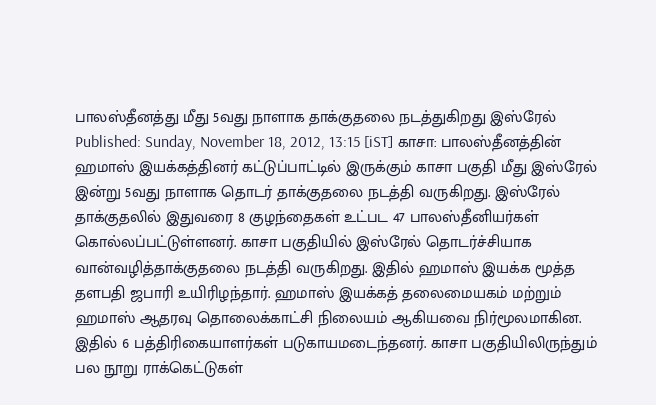பாலஸ்தீனத்து மீது 5வது நாளாக தாக்குதலை நடத்துகிறது இஸ்ரேல் Published: Sunday, November 18, 2012, 13:15 [iST] காசா: பாலஸ்தீனத்தின் ஹமாஸ் இயக்கத்தினர் கட்டுப்பாட்டில் இருக்கும் காசா பகுதி மீது இஸ்ரேல் இன்று 5வது நாளாக தொடர் தாக்குதலை நடத்தி வருகிறது. இஸ்ரேல் தாக்குதலில் இதுவரை 8 குழந்தைகள் உட்பட 47 பாலஸ்தீனியர்கள் கொல்லப்பட்டுள்ளனர். காசா பகுதியில் இஸ்ரேல் தொடர்ச்சியாக வான்வழித்தாக்குதலை நடத்தி வருகிறது. இதில் ஹமாஸ் இயக்க மூத்த தளபதி ஜபாரி உயிரிழந்தார். ஹமாஸ் இயக்கத் தலைமையகம் மற்றும் ஹமாஸ் ஆதரவு தொலைக்காட்சி நிலையம் ஆகியவை நிர்மூலமாகின. இதில் 6 பத்திரிகையாளர்கள் படுகாயமடைந்தனர். காசா பகுதியிலிருந்தும் பல நூறு ராக்கெட்டுகள்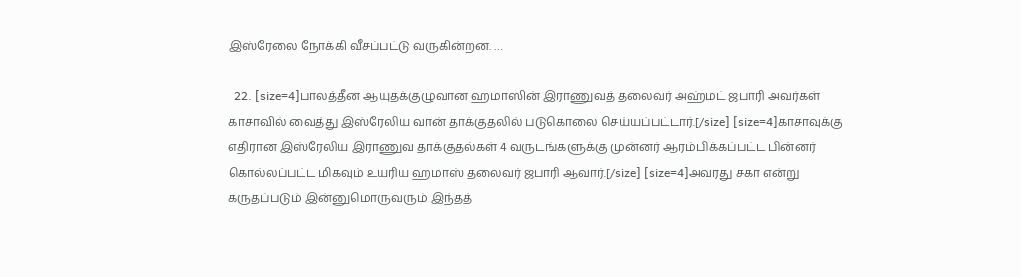இஸ்ரேலை நோக்கி வீசப்பட்டு வருகின்றன. …

  22. [size=4]பாலத்தீன ஆயுதக்குழுவான ஹமாஸின் இராணுவத் தலைவர் அஹ்மட் ஜபாரி அவர்கள் காசாவில் வைத்து இஸ்ரேலிய வான் தாக்குதலில் படுகொலை செய்யப்பட்டார்.[/size] [size=4]காசாவுக்கு எதிரான இஸ்ரேலிய இராணுவ தாக்குதல்கள் 4 வருடங்களுக்கு முன்னர் ஆரம்பிக்கப்பட்ட பின்னர் கொல்லப்பட்ட மிகவும் உயரிய ஹமாஸ் தலைவர் ஜபாரி ஆவார்.[/size] [size=4]அவரது சகா என்று கருதப்படும் இன்னுமொருவரும் இந்தத்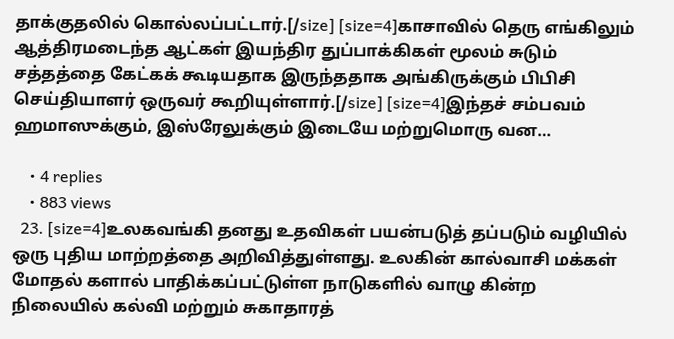தாக்குதலில் கொல்லப்பட்டார்.[/size] [size=4]காசாவில் தெரு எங்கிலும் ஆத்திரமடைந்த ஆட்கள் இயந்திர துப்பாக்கிகள் மூலம் சுடும் சத்தத்தை கேட்கக் கூடியதாக இருந்ததாக அங்கிருக்கும் பிபிசி செய்தியாளர் ஒருவர் கூறியுள்ளார்.[/size] [size=4]இந்தச் சம்பவம் ஹமாஸுக்கும், இஸ்ரேலுக்கும் இடையே மற்றுமொரு வன…

    • 4 replies
    • 883 views
  23. [size=4]உலகவங்கி தனது உதவிகள் பயன்படுத் தப்படும் வழியில் ஒரு புதிய மாற்றத்தை அறிவித்துள்ளது. உலகின் கால்வாசி மக்கள் மோதல் களால் பாதிக்கப்பட்டுள்ள நாடுகளில் வாழு கின்ற நிலையில் கல்வி மற்றும் சுகாதாரத்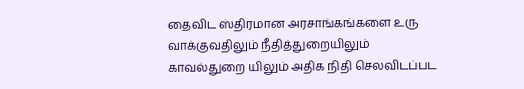தைவிட ஸ்திரமான அரசாங்கங்களை உரு வாக்குவதிலும் நீதித்துறையிலும் காவல்துறை யிலும் அதிக நிதி செலவிடப்பட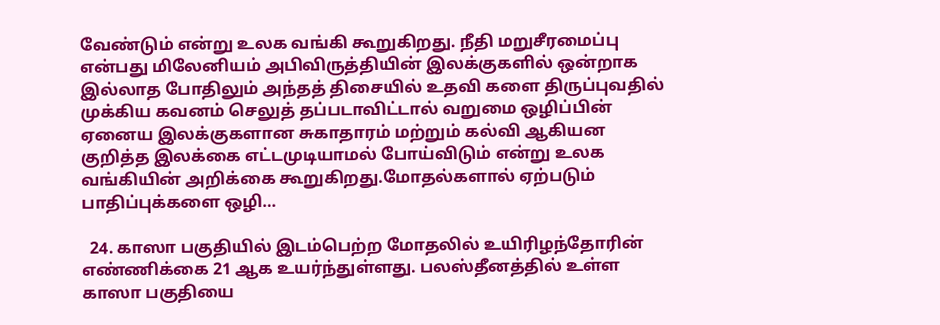வேண்டும் என்று உலக வங்கி கூறுகிறது. நீதி மறுசீரமைப்பு என்பது மிலேனியம் அபிவிருத்தியின் இலக்குகளில் ஒன்றாக இல்லாத போதிலும் அந்தத் திசையில் உதவி களை திருப்புவதில் முக்கிய கவனம் செலுத் தப்படாவிட்டால் வறுமை ஒழிப்பின் ஏனைய இலக்குகளான சுகாதாரம் மற்றும் கல்வி ஆகியன குறித்த இலக்கை எட்டமுடியாமல் போய்விடும் என்று உலக வங்கியின் அறிக்கை கூறுகிறது.மோதல்களால் ஏற்படும் பாதிப்புக்களை ஒழி…

  24. காஸா பகுதியில் இடம்பெற்ற மோதலில் உயிரிழந்தோரின் எண்ணிக்கை 21 ஆக உயர்ந்துள்ளது. பலஸ்தீனத்தில் உள்ள காஸா பகுதியை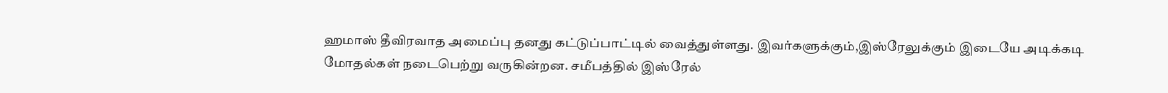ஹமாஸ் தீவிரவாத அமைப்பு தனது கட்டுப்பாட்டில் வைத்துள்ளது. இவர்களுக்கும்,இஸ்ரேலுக்கும் இடையே அடிக்கடி மோதல்கள் நடைபெற்று வருகின்றன. சமீபத்தில் இஸ்ரேல்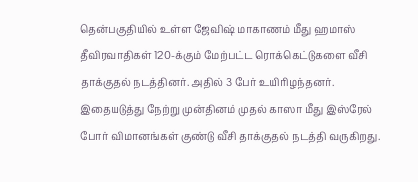தென்பகுதியில் உள்ள ஜேவிஷ் மாகாணம் மீது ஹமாஸ் தீவிரவாதிகள் 120-க்கும் மேற்பட்ட ரொக்கெட்டுகளை வீசி தாக்குதல் நடத்தினர். அதில் 3 பேர் உயிரிழந்தனர். இதையடுத்து நேற்று முன்தினம் முதல் காஸா மீது இஸ்ரேல் போர் விமானங்கள் குண்டு வீசி தாக்குதல் நடத்தி வருகிறது.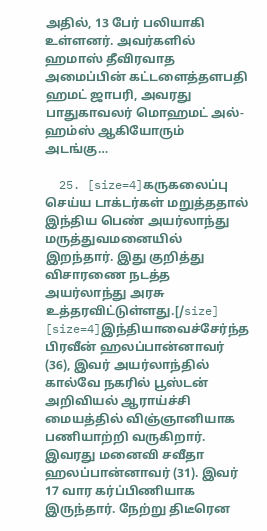அதில், 13 பேர் பலியாகி உள்ளனர். அவர்களில் ஹமாஸ் தீவிரவாத அமைப்பின் கட்டளைத்தளபதி ஹமட் ஜாபரி, அவரது பாதுகாவலர் மொஹமட் அல்-ஹம்ஸ் ஆகியோரும் அடங்கு…

  25. [size=4]கருகலைப்பு செய்ய டாக்டர்கள் மறுத்ததால் இந்திய பெண் அயர்லாந்து மருத்துவமனையில் இறந்தார். இது குறித்து விசாரணை நடத்த அயர்லாந்து அரசு உத்தரவிட்டுள்ளது.[/size] [size=4]இந்தியாவைச்சேர்ந்த பிரவீன் ஹலப்பான்னாவர் (36), இவர் அயர்லாந்தில் கால்வே நகரில் பூஸ்டன் அறிவியல் ஆராய்ச்சி மையத்தில் விஞ்ஞானியாக பணியாற்றி வருகிறார். இவரது மனைவி சவீதா ஹலப்பான்னாவர் (31). இவர் 17 வார கர்ப்பிணியாக இருந்தார். நேற்று திடீரென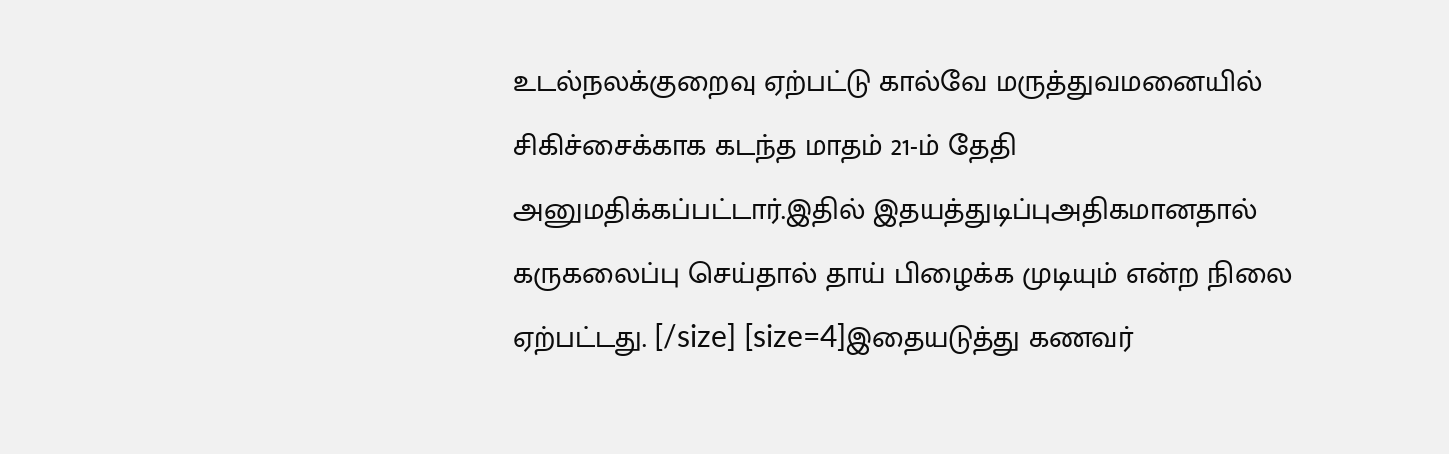உடல்நலக்குறைவு ஏற்பட்டு கால்வே மருத்துவமனையில் சிகிச்சைக்காக கடந்த மாதம் 21-ம் தேதி அனுமதிக்கப்பட்டார்.இதில் இதயத்துடிப்புஅதிகமானதால் கருகலைப்பு செய்தால் தாய் பிழைக்க முடியும் என்ற நிலை ஏற்பட்டது. [/size] [size=4]இதையடுத்து கணவர்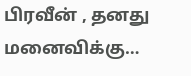பிரவீன் , தனது மனைவிக்கு…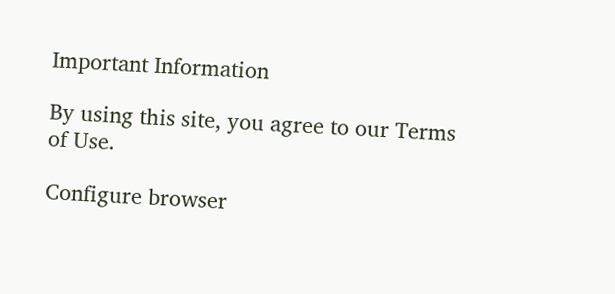Important Information

By using this site, you agree to our Terms of Use.

Configure browser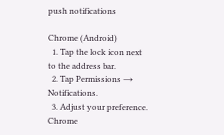push notifications

Chrome (Android)
  1. Tap the lock icon next to the address bar.
  2. Tap Permissions → Notifications.
  3. Adjust your preference.
Chrome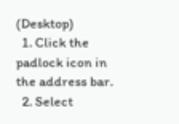(Desktop)
  1. Click the padlock icon in the address bar.
  2. Select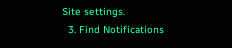Site settings.
  3. Find Notifications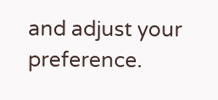and adjust your preference.